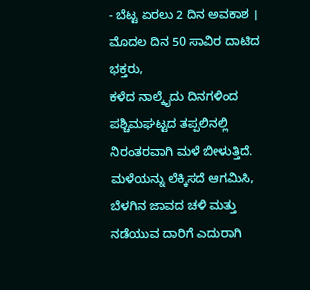- ಬೆಟ್ಟ ಏರಲು 2 ದಿನ ಅವಕಾಶ । ಮೊದಲ ದಿನ 50 ಸಾವಿರ ದಾಟಿದ ಭಕ್ತರು,
ಕಳೆದ ನಾಲ್ಕೈದು ದಿನಗಳಿಂದ ಪಶ್ಚಿಮಘಟ್ಟದ ತಪ್ಪಲಿನಲ್ಲಿ ನಿರಂತರವಾಗಿ ಮಳೆ ಬೀಳುತ್ತಿದೆ. ಮಳೆಯನ್ನು ಲೆಕ್ಕಿಸದೆ ಆಗಮಿಸಿ, ಬೆಳಗಿನ ಜಾವದ ಚಳಿ ಮತ್ತು ನಡೆಯುವ ದಾರಿಗೆ ಎದುರಾಗಿ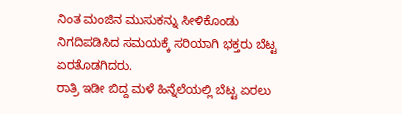ನಿಂತ ಮಂಜಿನ ಮುಸುಕನ್ನು ಸೀಳಿಕೊಂಡು ನಿಗದಿಪಡಿಸಿದ ಸಮಯಕ್ಕೆ ಸರಿಯಾಗಿ ಭಕ್ತರು ಬೆಟ್ಟ ಏರತೊಡಗಿದರು.
ರಾತ್ರಿ ಇಡೀ ಬಿದ್ದ ಮಳೆ ಹಿನ್ನೆಲೆಯಲ್ಲಿ ಬೆಟ್ಟ ಏರಲು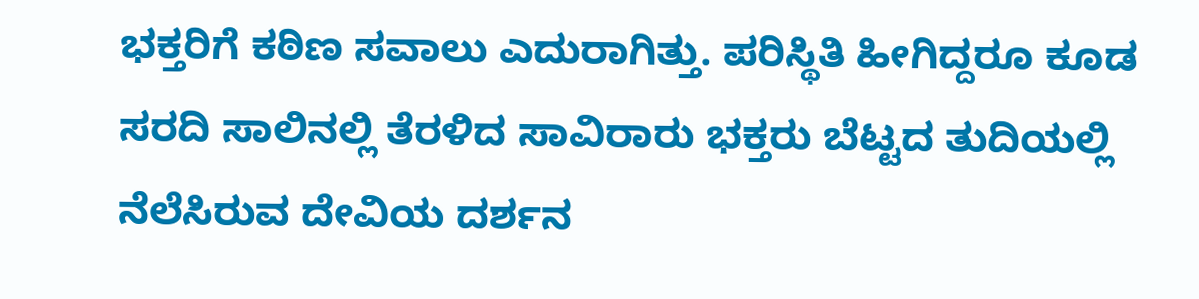ಭಕ್ತರಿಗೆ ಕಠಿಣ ಸವಾಲು ಎದುರಾಗಿತ್ತು. ಪರಿಸ್ಥಿತಿ ಹೀಗಿದ್ದರೂ ಕೂಡ ಸರದಿ ಸಾಲಿನಲ್ಲಿ ತೆರಳಿದ ಸಾವಿರಾರು ಭಕ್ತರು ಬೆಟ್ಟದ ತುದಿಯಲ್ಲಿ ನೆಲೆಸಿರುವ ದೇವಿಯ ದರ್ಶನ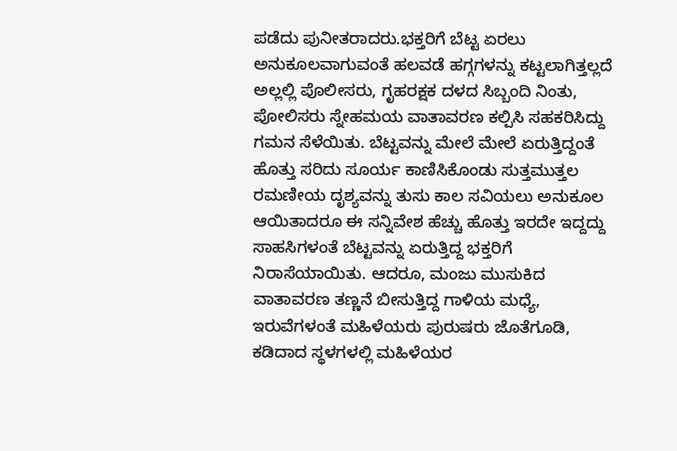ಪಡೆದು ಪುನೀತರಾದರು.ಭಕ್ತರಿಗೆ ಬೆಟ್ಟ ಏರಲು ಅನುಕೂಲವಾಗುವಂತೆ ಹಲವಡೆ ಹಗ್ಗಗಳನ್ನು ಕಟ್ಟಲಾಗಿತ್ತಲ್ಲದೆ ಅಲ್ಲಲ್ಲಿ ಪೊಲೀಸರು, ಗೃಹರಕ್ಷಕ ದಳದ ಸಿಬ್ಬಂದಿ ನಿಂತು, ಪೋಲಿಸರು ಸ್ನೇಹಮಯ ವಾತಾವರಣ ಕಲ್ಪಿಸಿ ಸಹಕರಿಸಿದ್ದು ಗಮನ ಸೆಳೆಯಿತು. ಬೆಟ್ಟವನ್ನು ಮೇಲೆ ಮೇಲೆ ಏರುತ್ತಿದ್ದಂತೆ ಹೊತ್ತು ಸರಿದು ಸೂರ್ಯ ಕಾಣಿಸಿಕೊಂಡು ಸುತ್ತಮುತ್ತಲ ರಮಣೀಯ ದೃಶ್ಯವನ್ನು ತುಸು ಕಾಲ ಸವಿಯಲು ಅನುಕೂಲ ಆಯಿತಾದರೂ ಈ ಸನ್ನಿವೇಶ ಹೆಚ್ಚು ಹೊತ್ತು ಇರದೇ ಇದ್ದದ್ದು ಸಾಹಸಿಗಳಂತೆ ಬೆಟ್ಟವನ್ನು ಏರುತ್ತಿದ್ದ ಭಕ್ತರಿಗೆ ನಿರಾಸೆಯಾಯಿತು. ಆದರೂ, ಮಂಜು ಮುಸುಕಿದ ವಾತಾವರಣ ತಣ್ಣನೆ ಬೀಸುತ್ತಿದ್ದ ಗಾಳಿಯ ಮಧ್ಯೆ, ಇರುವೆಗಳಂತೆ ಮಹಿಳೆಯರು ಪುರುಷರು ಜೊತೆಗೂಡಿ, ಕಡಿದಾದ ಸ್ಥಳಗಳಲ್ಲಿ ಮಹಿಳೆಯರ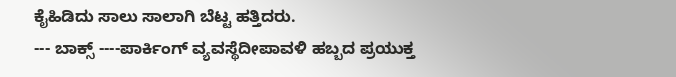ಕೈಹಿಡಿದು ಸಾಲು ಸಾಲಾಗಿ ಬೆಟ್ಟ ಹತ್ತಿದರು.
--- ಬಾಕ್ಸ್ ----ಪಾರ್ಕಿಂಗ್ ವ್ಯವಸ್ಥೆದೀಪಾವಳಿ ಹಬ್ಬದ ಪ್ರಯುಕ್ತ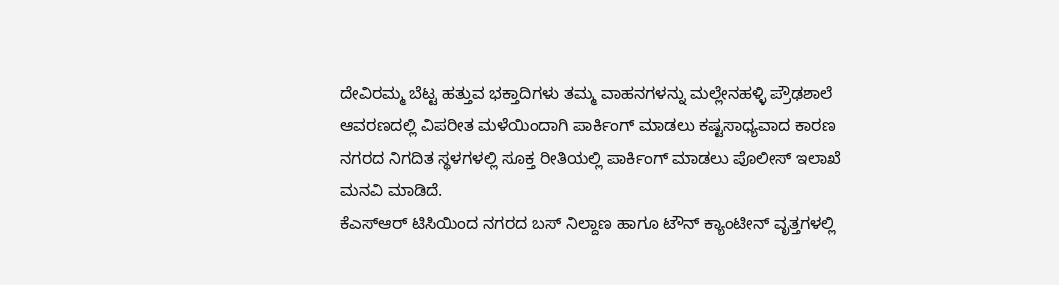ದೇವಿರಮ್ಮ ಬೆಟ್ಟ ಹತ್ತುವ ಭಕ್ತಾದಿಗಳು ತಮ್ಮ ವಾಹನಗಳನ್ನು ಮಲ್ಲೇನಹಳ್ಳಿ ಪ್ರೌಢಶಾಲೆ ಆವರಣದಲ್ಲಿ ವಿಪರೀತ ಮಳೆಯಿಂದಾಗಿ ಪಾರ್ಕಿಂಗ್ ಮಾಡಲು ಕಷ್ಟಸಾಧ್ಯವಾದ ಕಾರಣ ನಗರದ ನಿಗದಿತ ಸ್ಥಳಗಳಲ್ಲಿ ಸೂಕ್ತ ರೀತಿಯಲ್ಲಿ ಪಾರ್ಕಿಂಗ್ ಮಾಡಲು ಪೊಲೀಸ್ ಇಲಾಖೆ ಮನವಿ ಮಾಡಿದೆ.
ಕೆಎಸ್ಆರ್ ಟಿಸಿಯಿಂದ ನಗರದ ಬಸ್ ನಿಲ್ದಾಣ ಹಾಗೂ ಟೌನ್ ಕ್ಯಾಂಟೀನ್ ವೃತ್ತಗಳಲ್ಲಿ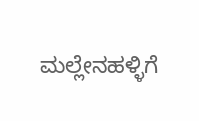ಮಲ್ಲೇನಹಳ್ಳಿಗೆ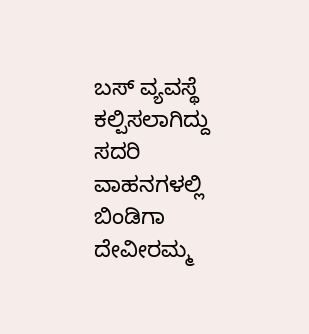ಬಸ್ ವ್ಯವಸ್ಥೆ ಕಲ್ಪಿಸಲಾಗಿದ್ದು ಸದರಿ ವಾಹನಗಳಲ್ಲಿ ಬಿಂಡಿಗಾ ದೇವೀರಮ್ಮ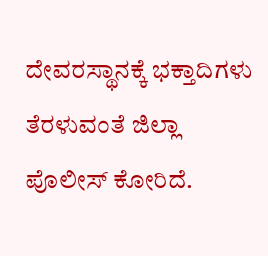ದೇವರಸ್ಥಾನಕ್ಕೆ ಭಕ್ತಾದಿಗಳು ತೆರಳುವಂತೆ ಜಿಲ್ಲಾ ಪೊಲೀಸ್ ಕೋರಿದೆ.